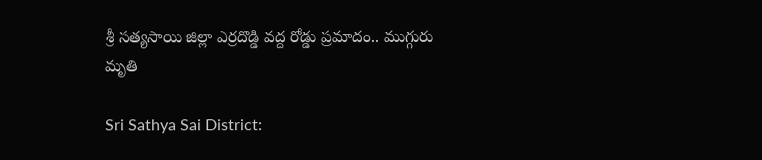శ్రీ సత్యసాయి జిల్లా ఎర్రదొడ్డి వద్ద రోడ్డు ప్రమాదం.. ముగ్గురు మృతి

Sri Sathya Sai District: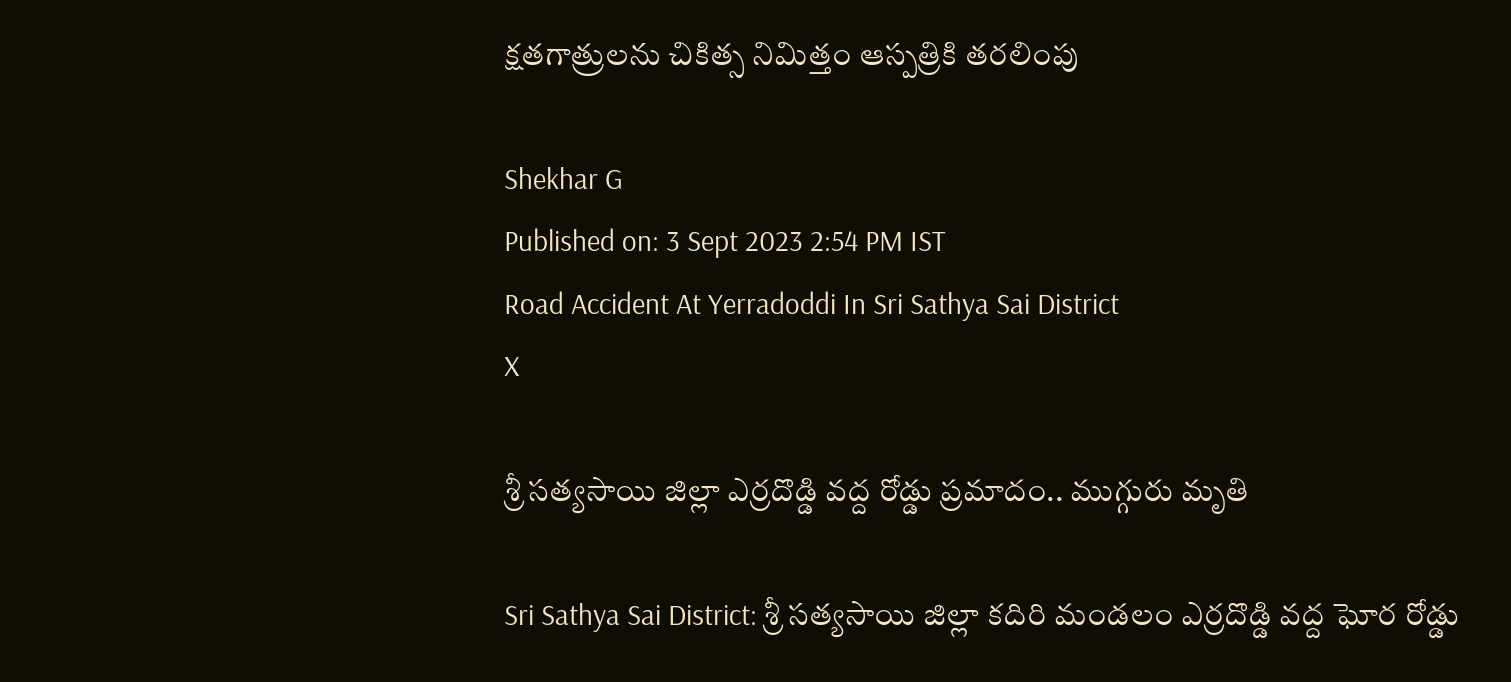క్షతగాత్రులను చికిత్స నిమిత్తం ఆస్పత్రికి తరలింపు

Shekhar G
Published on: 3 Sept 2023 2:54 PM IST
Road Accident At Yerradoddi In Sri Sathya Sai District
X

శ్రీ సత్యసాయి జిల్లా ఎర్రదొడ్డి వద్ద రోడ్డు ప్రమాదం.. ముగ్గురు మృతి

Sri Sathya Sai District: శ్రీ సత్యసాయి జిల్లా కదిరి మండలం ఎర్రదొడ్డి వద్ద ఘోర రోడ్డు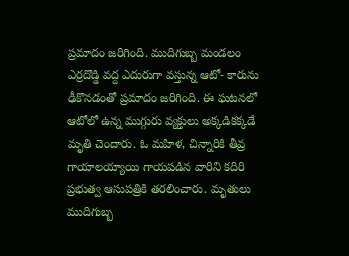ప్రమాదం జరిగింది. ముదిగుబ్బ మండలం ఎర్రదొడ్డి వద్ద ఎదురుగా వస్తున్న ఆటో- కారును ఢీకొనడంతో ప్రమాదం జరిగింది. ఈ ఘటనలో ఆటోలో ఉన్న ముగ్గురు వ్యక్తులు అక్కడికక్కడే మృతి చెందారు. ఓ మహిళ, చిన్నారికి తీవ్ర గాయాలయ్యాయి గాయపడిన వారిని కదిరి ప్రభుత్వ ఆసుపత్రికి తరలించారు. మృతులు ముదిగుబ్బ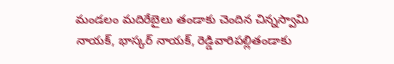మండలం మదిరేబైలు తండాకు చెందిన చిన్నస్వామి నాయక్, భాస్కర్ నాయక్, రెడ్డివారిపల్లితండాకు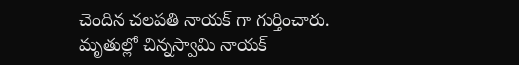చెందిన చలపతి నాయక్ గా గుర్తించారు. మృతుల్లో చిన్నస్వామి నాయక్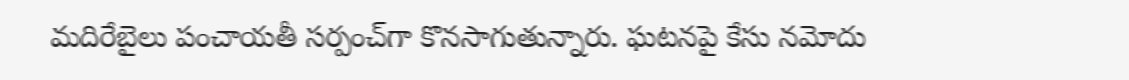మదిరేబైలు పంచాయతీ సర్పంచ్‌గా కొనసాగుతున్నారు. ఘటనపై కేసు నమోదు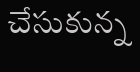చేసుకున్న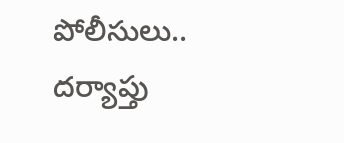పోలీసులు.. దర్యాప్తు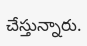చేస్తున్నారు.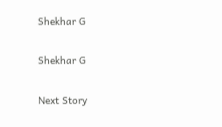Shekhar G

Shekhar G

Next Story